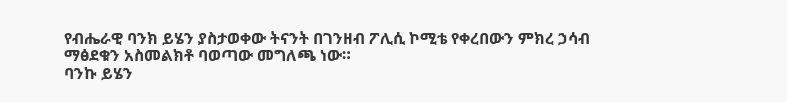የብሔራዊ ባንክ ይሄን ያስታወቀው ትናንት በገንዘብ ፖሊሲ ኮሚቴ የቀረበውን ምክረ ኃሳብ ማፅደቁን አስመልክቶ ባወጣው መግለጫ ነው።
ባንኩ ይሄን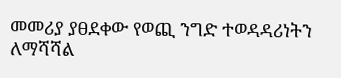መመሪያ ያፀደቀው የወጪ ንግድ ተወዳዳሪነትን ለማሻሻል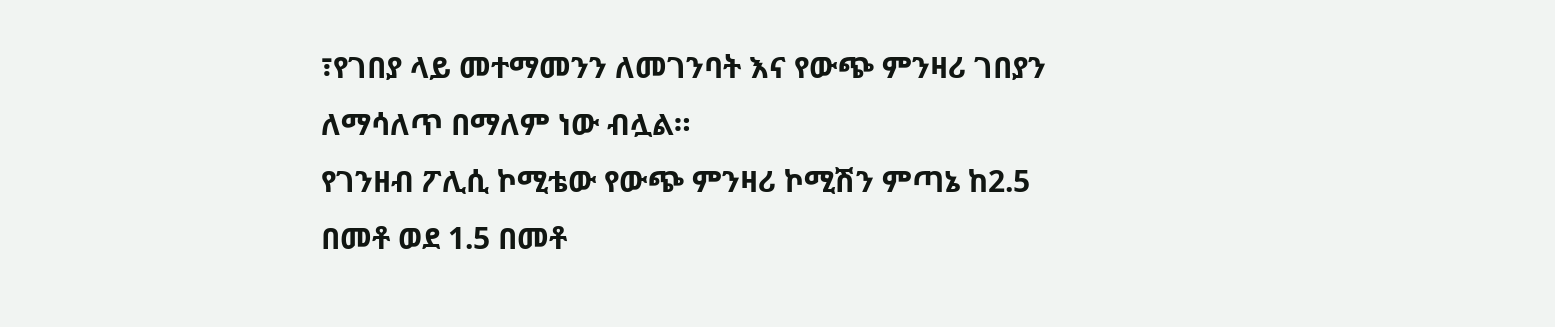፣የገበያ ላይ መተማመንን ለመገንባት እና የውጭ ምንዛሪ ገበያን ለማሳለጥ በማለም ነው ብሏል።
የገንዘብ ፖሊሲ ኮሚቴው የውጭ ምንዛሪ ኮሚሽን ምጣኔ ከ2.5 በመቶ ወደ 1.5 በመቶ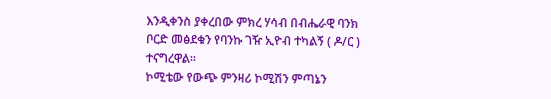እንዲቀንስ ያቀረበው ምክረ ሃሳብ በብሔራዊ ባንክ ቦርድ መፅደቁን የባንኩ ገዥ ኢዮብ ተካልኝ ( ዶ/ር ) ተናግረዋል።
ኮሚቴው የውጭ ምንዛሪ ኮሚሽን ምጣኔን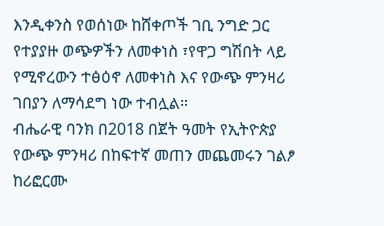እንዲቀንስ የወሰነው ከሸቀጦች ገቢ ንግድ ጋር የተያያዙ ወጭዎችን ለመቀነስ ፣የዋጋ ግሽበት ላይ የሚኖረውን ተፅዕኖ ለመቀነስ እና የውጭ ምንዛሪ ገበያን ለማሳደግ ነው ተብሏል።
ብሔራዊ ባንክ በ2018 በጀት ዓመት የኢትዮጵያ የውጭ ምንዛሪ በከፍተኛ መጠን መጨመሩን ገልፆ ከሪፎርሙ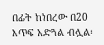በፊት ከነበረው በ20 እጥፍ አድጓል ብሏል፡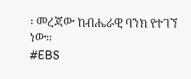፡ መረጃው ከብሔራዊ ባንክ የተገኘ ነው።
#EBS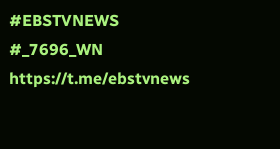#EBSTVNEWS
#_7696_WN
https://t.me/ebstvnews